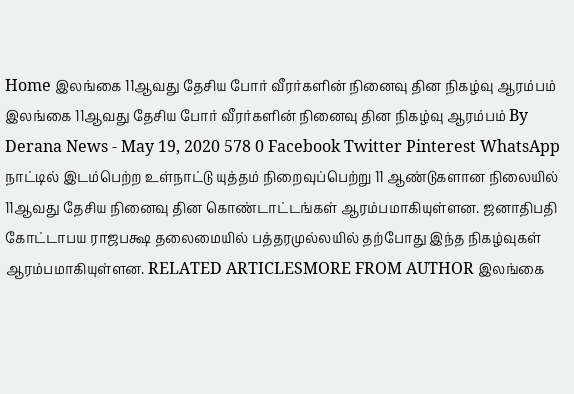Home இலங்கை 11ஆவது தேசிய போர் வீரர்களின் நினைவு தின நிகழ்வு ஆரம்பம் இலங்கை 11ஆவது தேசிய போர் வீரர்களின் நினைவு தின நிகழ்வு ஆரம்பம் By Derana News - May 19, 2020 578 0 Facebook Twitter Pinterest WhatsApp நாட்டில் இடம்பெற்ற உள்நாட்டு யுத்தம் நிறைவுப்பெற்று 11 ஆண்டுகளான நிலையில் 11ஆவது தேசிய நினைவு தின கொண்டாட்டங்கள் ஆரம்பமாகியுள்ளன. ஜனாதிபதி கோட்டாபய ராஜபக்ஷ தலைமையில் பத்தரமுல்லயில் தற்போது இந்த நிகழ்வுகள் ஆரம்பமாகியுள்ளன. RELATED ARTICLESMORE FROM AUTHOR இலங்கை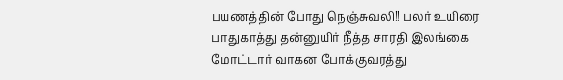பயணத்தின் போது நெஞ்சுவலி!! பலர் உயிரை பாதுகாத்து தன்னுயிர் நீத்த சாரதி இலங்கை மோட்டார் வாகன போக்குவரத்து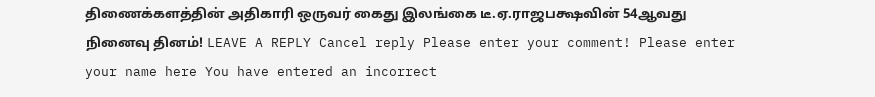திணைக்களத்தின் அதிகாரி ஒருவர் கைது இலங்கை டீ.ஏ.ராஜபக்ஷவின் 54ஆவது நினைவு தினம்! LEAVE A REPLY Cancel reply Please enter your comment! Please enter your name here You have entered an incorrect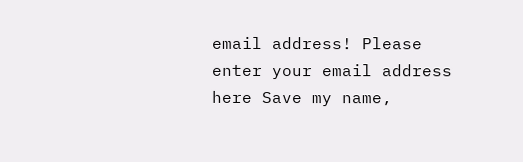email address! Please enter your email address here Save my name,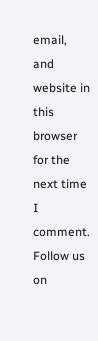email, and website in this browser for the next time I comment. Follow us on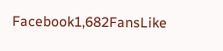Facebook1,682FansLike